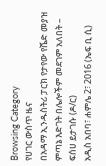Browsing Category
የሀገር ውስጥ ዜና
በአዳማ ኢንዱስትሪ ፓርክ የታየው የሼድ መያዝ ምጣኔ እድገት በሌሎችም መደገም አለበት – ፍሰሀ ይታገሱ (ዶ/ር)
አዲስ አበባ፣ ሐምሌ 2፣ 2016 (ኤፍ ቢ ሲ)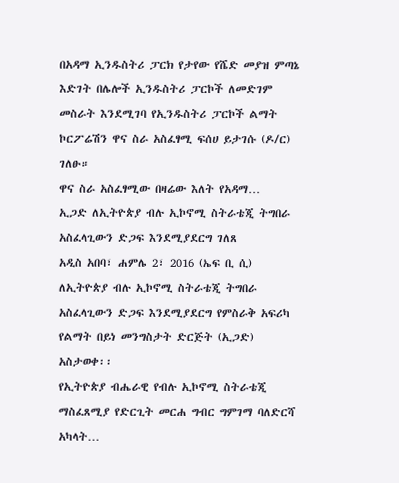በአዳማ ኢንዱስትሪ ፓርክ የታየው የሼድ መያዝ ምጣኔ እድገት በሌሎች ኢንዱስትሪ ፓርኮች ለመድገም መስራት እንደሚገባ የኢንዱስትሪ ፓርኮች ልማት ኮርፖሬሽን ዋና ስራ አስፈፃሚ ፍሰሀ ይታገሱ (ዶ/ር) ገለፁ።
ዋና ስራ አስፈፃሚው በዛሬው እለት የአዳማ…
ኢጋድ ለኢትዮጵያ ብሉ ኢኮኖሚ ስትራቴጂ ትግበራ አስፈላጊውን ድጋፍ እንደሚያደርግ ገለጸ
አዲስ አበባ፣ ሐምሌ 2፣ 2016 (ኤፍ ቢ ሲ) ለኢትዮጵያ ብሉ ኢኮኖሚ ስትራቴጂ ትግበራ አስፈላጊውን ድጋፍ እንደሚያደርግ የምስራቅ አፍሪካ የልማት በይነ መንግስታት ድርጅት (ኢጋድ) አስታወቀ፡፡
የኢትዮጵያ ብሔራዊ የብሉ ኢኮኖሚ ስትራቴጂ ማስፈጸሚያ የድርጊት መርሐ ግብር ግምገማ ባለድርሻ አካላት…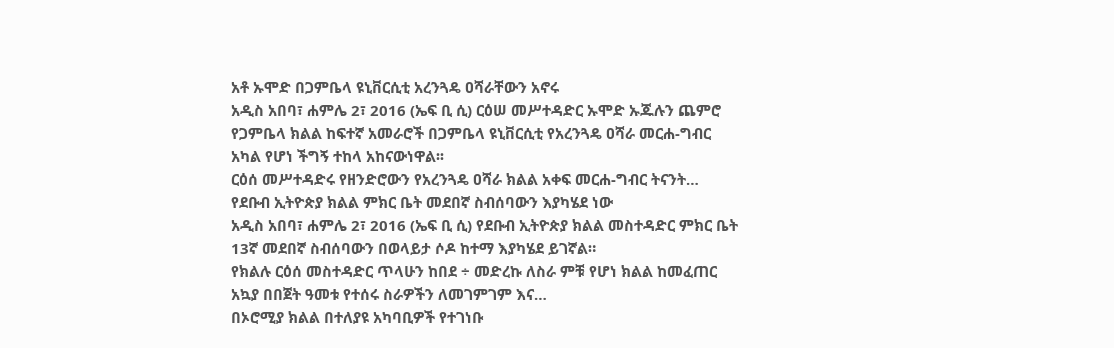አቶ ኡሞድ በጋምቤላ ዩኒቨርሲቲ አረንጓዴ ዐሻራቸውን አኖሩ
አዲስ አበባ፣ ሐምሌ 2፣ 2016 (ኤፍ ቢ ሲ) ርዕሠ መሥተዳድር ኡሞድ ኡጁሉን ጨምሮ የጋምቤላ ክልል ከፍተኛ አመራሮች በጋምቤላ ዩኒቨርሲቲ የአረንጓዴ ዐሻራ መርሐ-ግብር አካል የሆነ ችግኝ ተከላ አከናውነዋል፡፡
ርዕሰ መሥተዳድሩ የዘንድሮውን የአረንጓዴ ዐሻራ ክልል አቀፍ መርሐ-ግብር ትናንት…
የደቡብ ኢትዮጵያ ክልል ምክር ቤት መደበኛ ስብሰባውን እያካሄደ ነው
አዲስ አበባ፣ ሐምሌ 2፣ 2016 (ኤፍ ቢ ሲ) የደቡብ ኢትዮጵያ ክልል መስተዳድር ምክር ቤት 13ኛ መደበኛ ስብሰባውን በወላይታ ሶዶ ከተማ እያካሄደ ይገኛል።
የክልሉ ርዕሰ መስተዳድር ጥላሁን ከበደ ÷ መድረኩ ለስራ ምቹ የሆነ ክልል ከመፈጠር አኳያ በበጀት ዓመቱ የተሰሩ ስራዎችን ለመገምገም እና…
በኦሮሚያ ክልል በተለያዩ አካባቢዎች የተገነቡ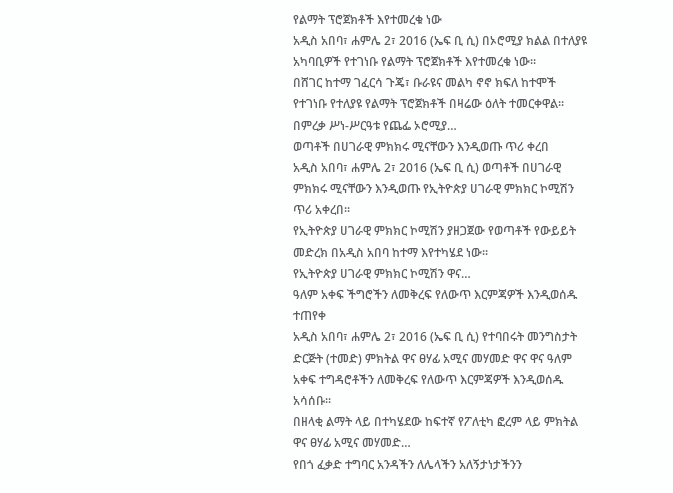የልማት ፕሮጀክቶች እየተመረቁ ነው
አዲስ አበባ፣ ሐምሌ 2፣ 2016 (ኤፍ ቢ ሲ) በኦሮሚያ ክልል በተለያዩ አካባቢዎች የተገነቡ የልማት ፕሮጀክቶች እየተመረቁ ነው፡፡
በሸገር ከተማ ገፈርሳ ጉጄ፣ ቡራዩና መልካ ኖኖ ክፍለ ከተሞች የተገነቡ የተለያዩ የልማት ፕሮጀክቶች በዛሬው ዕለት ተመርቀዋል።
በምረቃ ሥነ-ሥርዓቱ የጨፌ ኦሮሚያ…
ወጣቶች በሀገራዊ ምክክሩ ሚናቸውን እንዲወጡ ጥሪ ቀረበ
አዲስ አበባ፣ ሐምሌ 2፣ 2016 (ኤፍ ቢ ሲ) ወጣቶች በሀገራዊ ምክክሩ ሚናቸውን እንዲወጡ የኢትዮጵያ ሀገራዊ ምክክር ኮሚሽን ጥሪ አቀረበ፡፡
የኢትዮጵያ ሀገራዊ ምክክር ኮሚሽን ያዘጋጀው የወጣቶች የውይይት መድረክ በአዲስ አበባ ከተማ እየተካሄደ ነው።
የኢትዮጵያ ሀገራዊ ምክክር ኮሚሽን ዋና…
ዓለም አቀፍ ችግሮችን ለመቅረፍ የለውጥ እርምጃዎች እንዲወሰዱ ተጠየቀ
አዲስ አበባ፣ ሐምሌ 2፣ 2016 (ኤፍ ቢ ሲ) የተባበሩት መንግስታት ድርጅት (ተመድ) ምክትል ዋና ፀሃፊ አሚና መሃመድ ዋና ዋና ዓለም አቀፍ ተግዳሮቶችን ለመቅረፍ የለውጥ እርምጃዎች እንዲወሰዱ አሳሰቡ፡፡
በዘላቂ ልማት ላይ በተካሄደው ከፍተኛ የፖለቲካ ፎረም ላይ ምክትል ዋና ፀሃፊ አሚና መሃመድ…
የበጎ ፈቃድ ተግባር አንዳችን ለሌላችን አለኝታነታችንን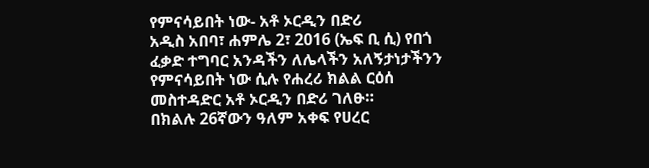የምናሳይበት ነው- አቶ ኦርዲን በድሪ
አዲስ አበባ፣ ሐምሌ 2፣ 2016 (ኤፍ ቢ ሲ) የበጎ ፈቃድ ተግባር አንዳችን ለሌላችን አለኝታነታችንን የምናሳይበት ነው ሲሉ የሐረሪ ክልል ርዕሰ መስተዳድር አቶ ኦርዲን በድሪ ገለፁ።
በክልሉ 26ኛውን ዓለም አቀፍ የሀረር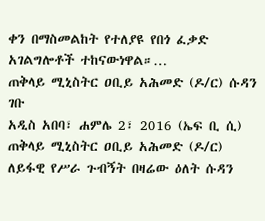ቀን በማስመልከት የተለያዩ የበጎ ፈቃድ አገልግሎቶች ተከናውነዋል።…
ጠቅላይ ሚኒስትር ዐቢይ አሕመድ (ዶ/ር) ሱዳን ገቡ
አዲስ አበባ፣ ሐምሌ 2፣ 2016 (ኤፍ ቢ ሲ) ጠቅላይ ሚኒስትር ዐቢይ አሕመድ (ዶ/ር) ለይፋዊ የሥራ ጉብኝት በዛሬው ዕለት ሱዳን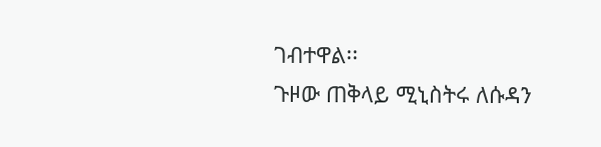ገብተዋል፡፡
ጉዞው ጠቅላይ ሚኒስትሩ ለሱዳን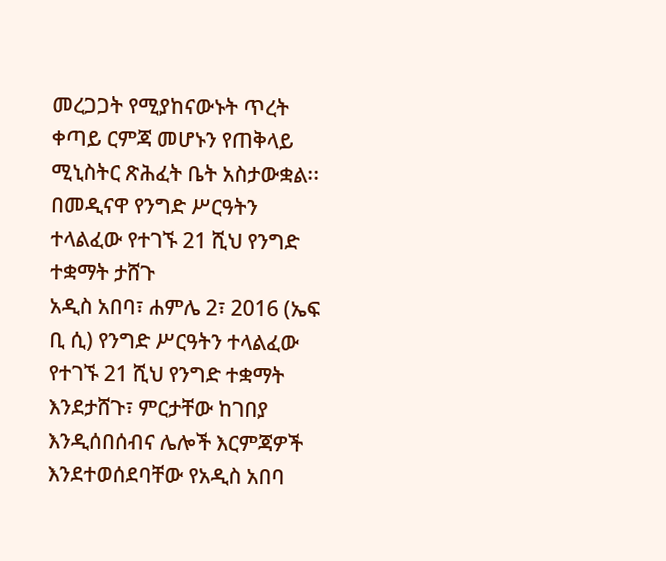መረጋጋት የሚያከናውኑት ጥረት ቀጣይ ርምጃ መሆኑን የጠቅላይ ሚኒስትር ጽሕፈት ቤት አስታውቋል፡፡
በመዲናዋ የንግድ ሥርዓትን ተላልፈው የተገኙ 21 ሺህ የንግድ ተቋማት ታሸጉ
አዲስ አበባ፣ ሐምሌ 2፣ 2016 (ኤፍ ቢ ሲ) የንግድ ሥርዓትን ተላልፈው የተገኙ 21 ሺህ የንግድ ተቋማት እንደታሸጉ፣ ምርታቸው ከገበያ እንዲሰበሰብና ሌሎች እርምጃዎች እንደተወሰደባቸው የአዲስ አበባ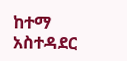ከተማ አስተዳደር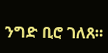ንግድ ቢሮ ገለጸ።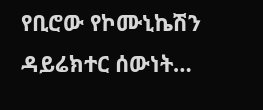የቢሮው የኮሙኒኬሽን ዳይሬክተር ሰውነት…